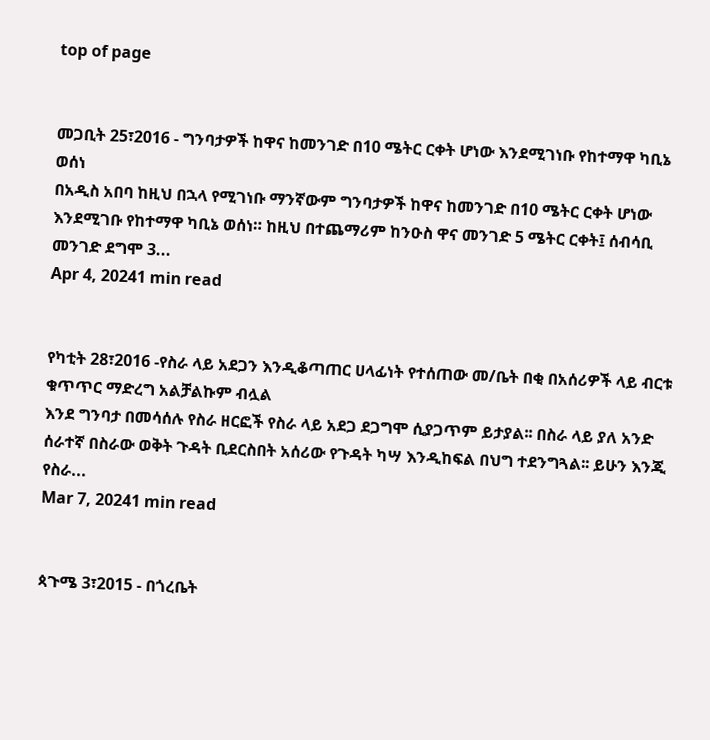top of page


መጋቢት 25፣2016 - ግንባታዎች ከዋና ከመንገድ በ10 ሜትር ርቀት ሆነው እንደሚገነቡ የከተማዋ ካቢኔ ወሰነ
በአዲስ አበባ ከዚህ በኋላ የሚገነቡ ማንኛውም ግንባታዎች ከዋና ከመንገድ በ10 ሜትር ርቀት ሆነው እንደሚገቡ የከተማዋ ካቢኔ ወሰነ። ከዚህ በተጨማሪም ከንዑስ ዋና መንገድ 5 ሜትር ርቀት፤ ሰብሳቢ መንገድ ደግሞ 3...
Apr 4, 20241 min read


የካቲት 28፣2016 -የስራ ላይ አደጋን እንዲቆጣጠር ሀላፊነት የተሰጠው መ/ቤት በቂ በአሰሪዎች ላይ ብርቱ ቁጥጥር ማድረግ አልቻልኩም ብሏል
እንደ ግንባታ በመሳሰሉ የስራ ዘርፎች የስራ ላይ አደጋ ደጋግሞ ሲያጋጥም ይታያል፡፡ በስራ ላይ ያለ አንድ ሰራተኛ በስራው ወቅት ጉዳት ቢደርስበት አሰሪው የጉዳት ካሣ እንዲከፍል በህግ ተደንግጓል፡፡ ይሁን እንጂ የስራ...
Mar 7, 20241 min read


ጳጉሜ 3፣2015 - በጎረቤት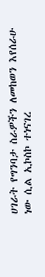ሀገራት የግንባታ ስራዎችን ለመከወን እየሰራሁ ነው ሲል ኢኮስኮ ተነናገረ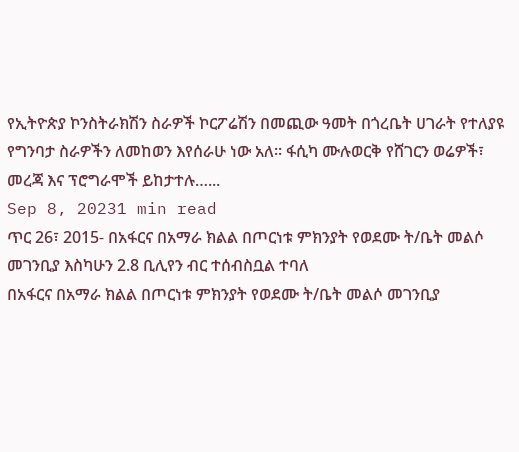የኢትዮጵያ ኮንስትራክሽን ስራዎች ኮርፖሬሽን በመጪው ዓመት በጎረቤት ሀገራት የተለያዩ የግንባታ ስራዎችን ለመከወን እየሰራሁ ነው አለ፡፡ ፋሲካ ሙሉወርቅ የሸገርን ወሬዎች፣ መረጃ እና ፕሮግራሞች ይከታተሉ…...
Sep 8, 20231 min read
ጥር 26፣ 2015- በአፋርና በአማራ ክልል በጦርነቱ ምክንያት የወደሙ ት/ቤት መልሶ መገንቢያ እስካሁን 2.8 ቢሊየን ብር ተሰብስቧል ተባለ
በአፋርና በአማራ ክልል በጦርነቱ ምክንያት የወደሙ ት/ቤት መልሶ መገንቢያ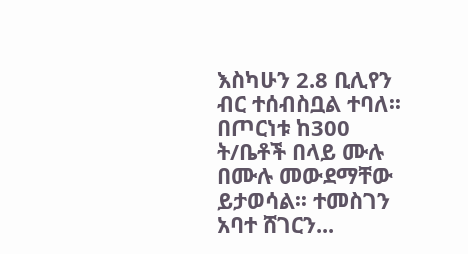እስካሁን 2.8 ቢሊየን ብር ተሰብስቧል ተባለ፡፡ በጦርነቱ ከ300 ት/ቤቶች በላይ ሙሉ በሙሉ መውደማቸው ይታወሳል፡፡ ተመስገን አባተ ሸገርን...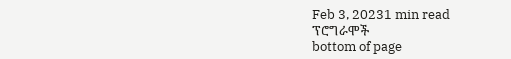Feb 3, 20231 min read
ፕሮግራሞች
bottom of page